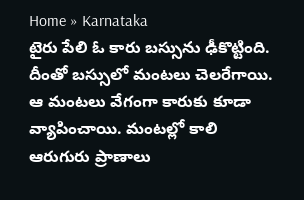Home » Karnataka
టైరు పేలి ఓ కారు బస్సును ఢీకొట్టింది. దీంతో బస్సులో మంటలు చెలరేగాయి. ఆ మంటలు వేగంగా కారుకు కూడా వ్యాపించాయి. మంటల్లో కాలి ఆరుగురు ప్రాణాలు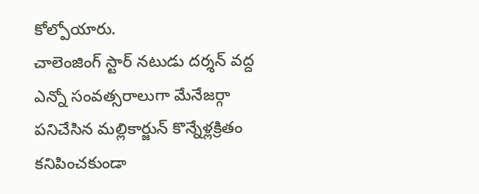కోల్పోయారు.
చాలెంజింగ్ స్టార్ నటుడు దర్శన్ వద్ద ఎన్నో సంవత్సరాలుగా మేనేజర్గా పనిచేసిన మల్లికార్జున్ కొన్నేళ్లక్రితం కనిపించకుండా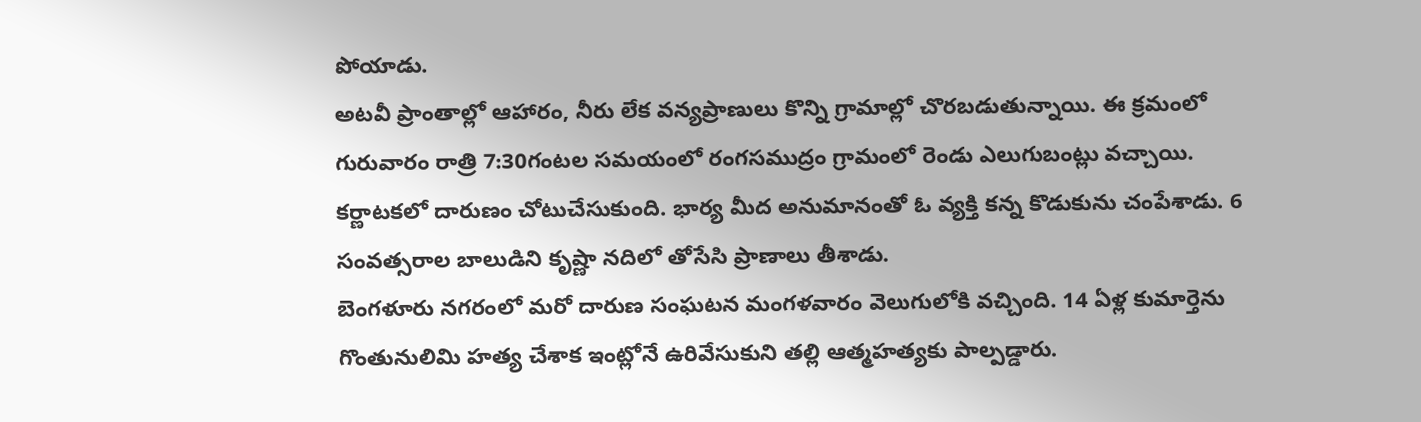పోయాడు.
అటవీ ప్రాంతాల్లో ఆహారం, నీరు లేక వన్యప్రాణులు కొన్ని గ్రామాల్లో చొరబడుతున్నాయి. ఈ క్రమంలో గురువారం రాత్రి 7:30గంటల సమయంలో రంగసముద్రం గ్రామంలో రెండు ఎలుగుబంట్లు వచ్చాయి.
కర్ణాటకలో దారుణం చోటుచేసుకుంది. భార్య మీద అనుమానంతో ఓ వ్యక్తి కన్న కొడుకును చంపేశాడు. 6 సంవత్సరాల బాలుడిని కృష్ణా నదిలో తోసేసి ప్రాణాలు తీశాడు.
బెంగళూరు నగరంలో మరో దారుణ సంఘటన మంగళవారం వెలుగులోకి వచ్చింది. 14 ఏళ్ల కుమార్తెను గొంతునులిమి హత్య చేశాక ఇంట్లోనే ఉరివేసుకుని తల్లి ఆత్మహత్యకు పాల్పడ్డారు.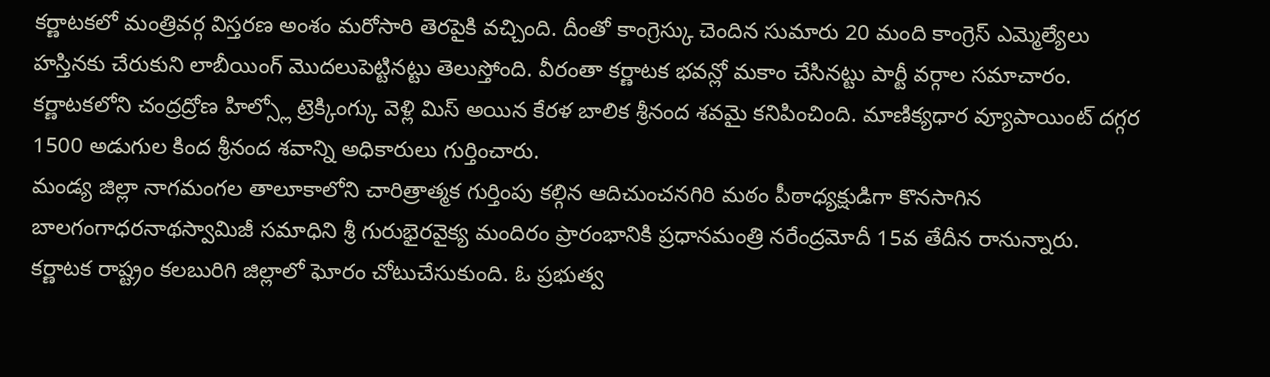కర్ణాటకలో మంత్రివర్గ విస్తరణ అంశం మరోసారి తెరపైకి వచ్చింది. దీంతో కాంగ్రెస్కు చెందిన సుమారు 20 మంది కాంగ్రెస్ ఎమ్మెల్యేలు హస్తినకు చేరుకుని లాబీయింగ్ మొదలుపెట్టినట్టు తెలుస్తోంది. వీరంతా కర్ణాటక భవన్లో మకాం చేసినట్టు పార్టీ వర్గాల సమాచారం.
కర్ణాటకలోని చంద్రద్రోణ హిల్స్లో ట్రెక్కింగ్కు వెళ్లి మిస్ అయిన కేరళ బాలిక శ్రీనంద శవమై కనిపించింది. మాణిక్యధార వ్యూపాయింట్ దగ్గర 1500 అడుగుల కింద శ్రీనంద శవాన్ని అధికారులు గుర్తించారు.
మండ్య జిల్లా నాగమంగల తాలూకాలోని చారిత్రాత్మక గుర్తింపు కల్గిన ఆదిచుంచనగిరి మఠం పీఠాధ్యక్షుడిగా కొనసాగిన బాలగంగాధరనాథస్వామిజీ సమాధిని శ్రీ గురుభైరవైక్య మందిరం ప్రారంభానికి ప్రధానమంత్రి నరేంద్రమోదీ 15వ తేదీన రానున్నారు.
కర్ణాటక రాష్ట్రం కలబురిగి జిల్లాలో ఘోరం చోటుచేసుకుంది. ఓ ప్రభుత్వ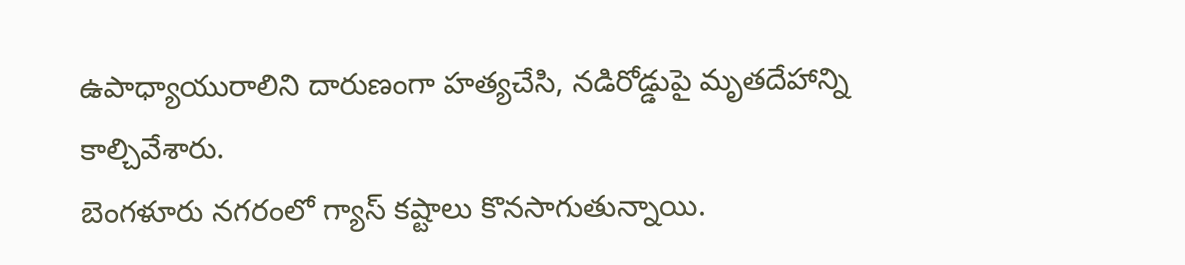ఉపాధ్యాయురాలిని దారుణంగా హత్యచేసి, నడిరోడ్డుపై మృతదేహాన్ని కాల్చివేశారు.
బెంగళూరు నగరంలో గ్యాస్ కష్టాలు కొనసాగుతున్నాయి.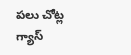పలు చోట్ల గ్యాస్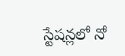స్టేషన్లలో నో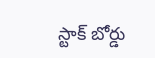స్టాక్ బోర్డు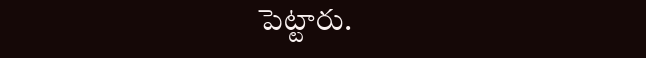పెట్టారు.